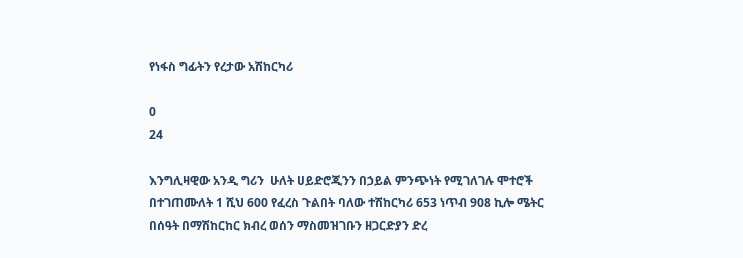የነፋስ ግፊትን የረታው አሽከርካሪ

0
24

እንግሊዛዊው አንዲ ግሪን  ሁለት ሀይድሮጂንን በኃይል ምንጭነት የሚገለገሉ ሞተሮች በተገጠሙለት 1 ሺህ 600 የፈረስ ጉልበት ባለው ተሽከርካሪ 653 ነጥብ 908 ኪሎ ሜትር በሰዓት በማሽከርከር ክብረ ወሰን ማስመዝገቡን ዘጋርድያን ድረ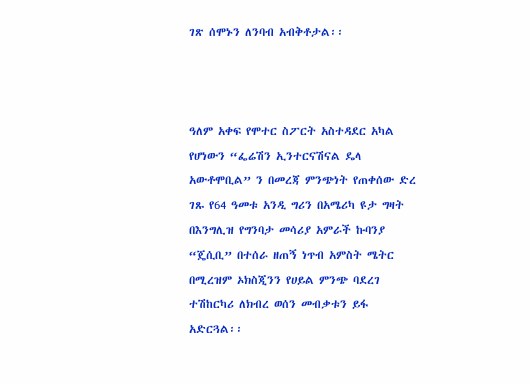ገጽ ሰሞኑን ለንባብ አብቅቶታል፡፡



ዓለም አቀፍ የሞተር ስፖርት አስተዳደር አካል የሆነውን “ፌሬሽን ኢንተርናሽናል ዴላ አውቶሞቢል” ን በመረጃ ምንጭነት የጠቀሰው ድረ ገጹ የ64 ዓመቱ አንዲ ግሪን በአሜሪካ ዩታ ግዛት በእንግሊዝ የግንባታ መሳሪያ አምራች ኩባንያ “ጄሲቢ” በተሰራ ዘጠኝ ነጥብ አምስት ሜትር በሚረዝም ኦክስጂንን የሀይል ምንጭ ባደረገ ተሽከርካሪ ለክብረ ወሰን መብቃቱን ይፋ አድርጓል፡፡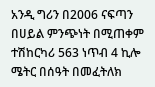አንዲ ግሪን በ2006 ናፍጣን በሀይል ምንጭነት በሚጠቀም ተሽከርካሪ 563 ነጥብ 4 ኪሎ ሜትር በሰዓት በመፈትለክ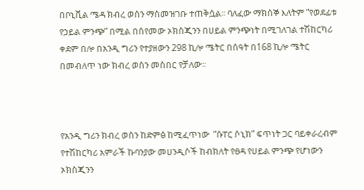በቦኒቪል ሜዳ ክብረ ወሰን ማስመዝገቡ ተጠቅሷል፡፡ ባለፈው ማክሰኞ እለትም “የወደፊቱ የኃይል ምንጭ” በሚል በሰየመው ኦክስጂንን በሀይል ምንጭነት በሚገለገል ተሽከርካሪ ቀደም በሎ በአንዲ ግሪን የተያዘውን 298 ኪሎ ሜትር በሰዓት በ168 ኪሎ ሜትር በመብለጥ ነው ክብረ ወሰን መስበር የቻለው፡፡



የአንዲ ግሪን ክብረ ወሰን ከድምፅ ከሚፈጥነው  “ሱፐር ሶኒክ” ፍጥነት ጋር ባይቀራረብም የተሽከርካሪ አምራች ኩባንያው መሀንዲሶች ከብክለት የፀዳ የሀይል ምንጭ የሆነውን ኦክስጂንን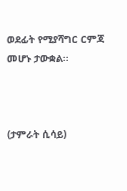ወደፊት የሚያሻግር ርምጃ መሆኑ ታውቋል፡፡



(ታምራት ሲሳይ)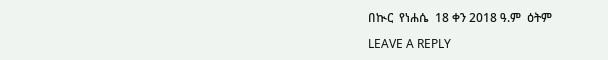በኲር  የነሐሴ  18 ቀን 2018 ዓ.ም  ዕትም

LEAVE A REPLY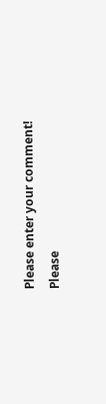Please enter your comment!
Please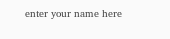enter your name here